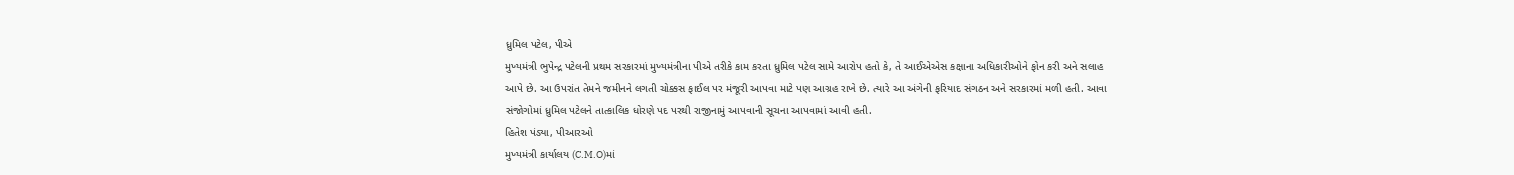ધ્રુમિલ પટેલ, પીએ
મુખ્યમંત્રી ભુપેન્દ્ર પટેલની પ્રથમ સરકારમાં મુખ્યમંત્રીના પીએ તરીકે કામ કરતા ધ્રુમિલ પટેલ સામે આરોપ હતો કે, તે આઈએએસ કક્ષાના અધિકારીઓને ફોન કરી અને સલાહ આપે છે. આ ઉપરાંત તેમને જમીનને લગતી ચોક્કસ ફાઈલ પર મંજૂરી આપવા માટે પણ આગ્રહ રાખે છે. ત્યારે આ અંગેની ફરિયાદ સંગઠન અને સરકારમાં મળી હતી. આવા સંજોગોમાં ધ્રુમિલ પટેલને તાત્કાલિક ધોરણે પદ પરથી રાજીનામું આપવાની સૂચના આપવામાં આવી હતી.
હિતેશ પંડ્યા, પીઆરઓ
મુખ્યમંત્રી કાર્યાલય (C.M.O)માં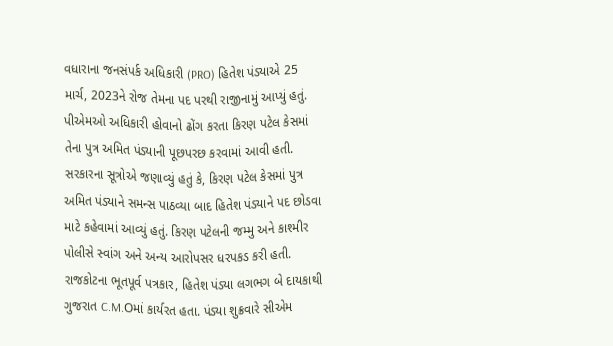વધારાના જનસંપર્ક અધિકારી (PRO) હિતેશ પંડ્યાએ 25 માર્ચ, 2023ને રોજ તેમના પદ પરથી રાજીનામું આપ્યું હતું. પીએમઓ અધિકારી હોવાનો ઢોંગ કરતા કિરણ પટેલ કેસમાં તેના પુત્ર અમિત પંડ્યાની પૂછપરછ કરવામાં આવી હતી. સરકારના સૂત્રોએ જણાવ્યું હતું કે, કિરણ પટેલ કેસમાં પુત્ર અમિત પંડ્યાને સમન્સ પાઠવ્યા બાદ હિતેશ પંડ્યાને પદ છોડવા માટે કહેવામાં આવ્યું હતું. કિરણ પટેલની જમ્મુ અને કાશ્મીર પોલીસે સ્વાંગ અને અન્ય આરોપસર ધરપકડ કરી હતી. રાજકોટના ભૂતપૂર્વ પત્રકાર, હિતેશ પંડ્યા લગભગ બે દાયકાથી ગુજરાત C.M.Oમાં કાર્યરત હતા. પંડ્યા શુક્રવારે સીએમ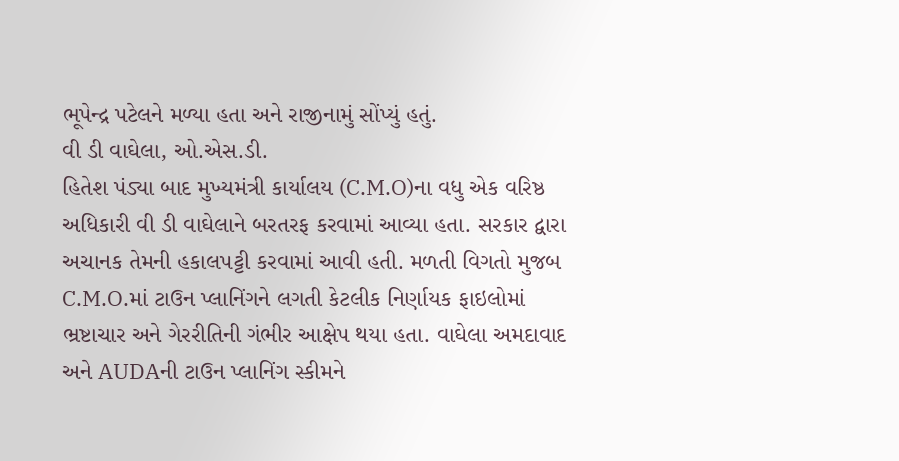ભૂપેન્દ્ર પટેલને મળ્યા હતા અને રાજીનામું સોંપ્યું હતું.
વી ડી વાઘેલા, ઓ.એસ.ડી.
હિતેશ પંડ્યા બાદ મુખ્યમંત્રી કાર્યાલય (C.M.O)ના વધુ એક વરિષ્ઠ અધિકારી વી ડી વાઘેલાને બરતરફ કરવામાં આવ્યા હતા. સરકાર દ્વારા અચાનક તેમની હકાલપટ્ટી કરવામાં આવી હતી. મળતી વિગતો મુજબ C.M.O.માં ટાઉન પ્લાનિંગને લગતી કેટલીક નિર્ણાયક ફાઇલોમાં ભ્રષ્ટાચાર અને ગેરરીતિની ગંભીર આક્ષેપ થયા હતા. વાઘેલા અમદાવાદ અને AUDAની ટાઉન પ્લાનિંગ સ્કીમને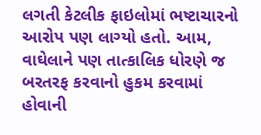લગતી કેટલીક ફાઇલોમાં ભષ્ટાચારનો આરોપ પણ લાગ્યો હતો. આમ, વાઘેલાને પણ તાત્કાલિક ધોરણે જ બરતરફ કરવાનો હુકમ કરવામાં હોવાની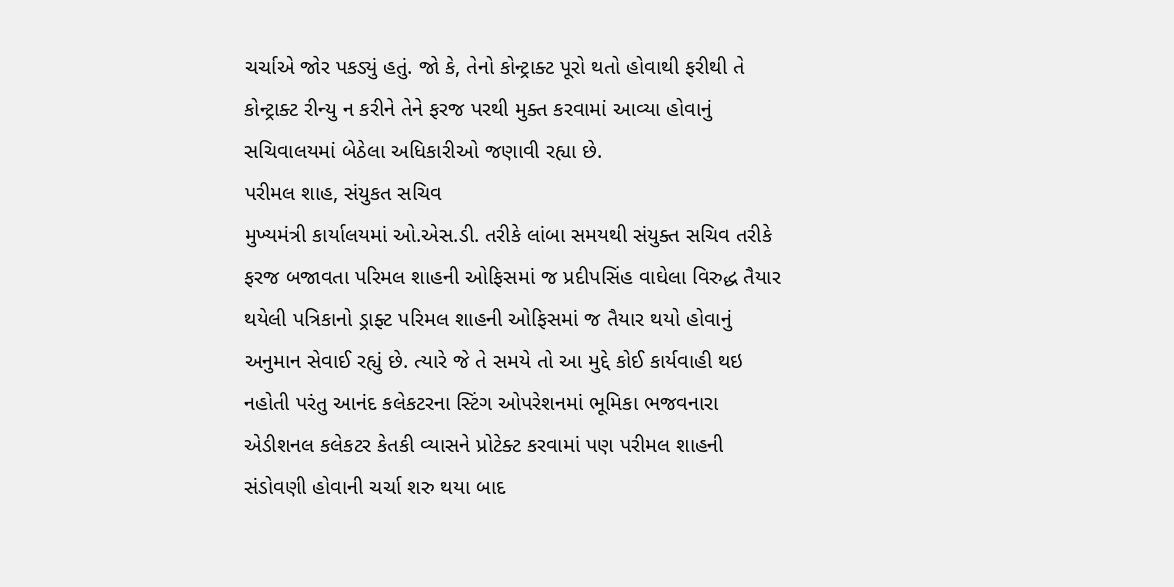ચર્ચાએ જોર પકડ્યું હતું. જો કે, તેનો કોન્ટ્રાક્ટ પૂરો થતો હોવાથી ફરીથી તે કોન્ટ્રાક્ટ રીન્યુ ન કરીને તેને ફરજ પરથી મુક્ત કરવામાં આવ્યા હોવાનું સચિવાલયમાં બેઠેલા અધિકારીઓ જણાવી રહ્યા છે.
પરીમલ શાહ, સંયુકત સચિવ
મુખ્યમંત્રી કાર્યાલયમાં ઓ.એસ.ડી. તરીકે લાંબા સમયથી સંયુક્ત સચિવ તરીકે ફરજ બજાવતા પરિમલ શાહની ઓફિસમાં જ પ્રદીપસિંહ વાઘેલા વિરુદ્ધ તૈયાર થયેલી પત્રિકાનો ડ્રાફ્ટ પરિમલ શાહની ઓફિસમાં જ તૈયાર થયો હોવાનું અનુમાન સેવાઈ રહ્યું છે. ત્યારે જે તે સમયે તો આ મુદ્દે કોઈ કાર્યવાહી થઇ નહોતી પરંતુ આનંદ કલેકટરના સ્ટિંગ ઓપરેશનમાં ભૂમિકા ભજવનારા એડીશનલ કલેકટર કેતકી વ્યાસને પ્રોટેક્ટ કરવામાં પણ પરીમલ શાહની સંડોવણી હોવાની ચર્ચા શરુ થયા બાદ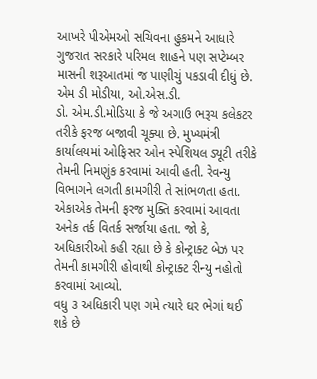આખરે પીએમઓ સચિવના હુકમને આધારે ગુજરાત સરકારે પરિમલ શાહને પણ સપ્ટેમ્બર માસની શરૂઆતમાં જ પાણીચું પકડાવી દીધું છે.
એમ ડી મોડીયા, ઓ.એસ.ડી.
ડો. એમ.ડી.મોડિયા કે જે અગાઉ ભરૂચ કલેકટર તરીકે ફરજ બજાવી ચૂક્યા છે. મુખ્યમંત્રી કાર્યાલયમાં ઓફિસર ઓન સ્પેશિયલ ડ્યૂટી તરીકે તેમની નિમણુંક કરવામાં આવી હતી. રેવન્યુ વિભાગને લગતી કામગીરી તે સાંભળતા હતા. એકાએક તેમની ફરજ મુક્તિ કરવામાં આવતા અનેક તર્ક વિતર્ક સર્જાયા હતા. જો કે, અધિકારીઓ કહી રહ્યા છે કે કોન્ટ્રાક્ટ બેઝ પર તેમની કામગીરી હોવાથી કોન્ટ્રાક્ટ રીન્યુ નહોતો કરવામાં આવ્યો.
વધુ ૩ અધિકારી પણ ગમે ત્યારે ઘર ભેગાં થઈ શકે છે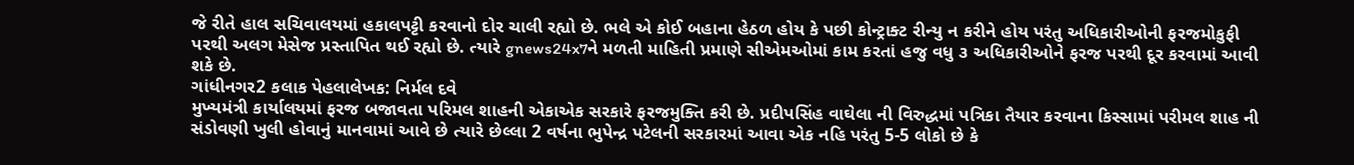જે રીતે હાલ સચિવાલયમાં હકાલપટ્ટી કરવાનો દોર ચાલી રહ્યો છે. ભલે એ કોઈ બહાના હેઠળ હોય કે પછી કોન્ટ્રાક્ટ રીન્યુ ન કરીને હોય પરંતુ અધિકારીઓની ફરજમોકુફી પરથી અલગ મેસેજ પ્રસ્તાપિત થઈ રહ્યો છે. ત્યારે gnews24x7ને મળતી માહિતી પ્રમાણે સીએમઓમાં કામ કરતાં હજુ વધુ ૩ અધિકારીઓને ફરજ પરથી દૂર કરવામાં આવી શકે છે.
ગાંધીનગર2 કલાક પેહલાલેખક: નિર્મલ દવે
મુખ્યમંત્રી કાર્યાલયમાં ફરજ બજાવતા પરિમલ શાહની એકાએક સરકારે ફરજમુક્તિ કરી છે. પ્રદીપસિંહ વાઘેલા ની વિરુદ્ધમાં પત્રિકા તૈયાર કરવાના કિસ્સામાં પરીમલ શાહ ની સંડોવણી ખુલી હોવાનું માનવામાં આવે છે ત્યારે છેલ્લા 2 વર્ષના ભુપેન્દ્ર પટેલની સરકારમાં આવા એક નહિ પરંતુ 5-5 લોકો છે કે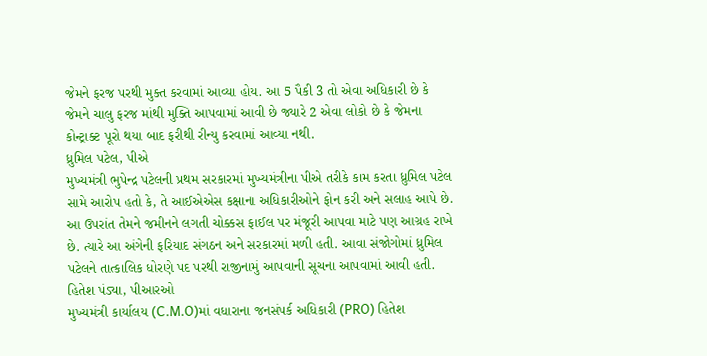જેમને ફરજ પરથી મુક્ત કરવામાં આવ્યા હોય. આ 5 પૈકી 3 તો એવા અધિકારી છે કે જેમને ચાલુ ફરજ માંથી મુક્તિ આપવામાં આવી છે જ્યારે 2 એવા લોકો છે કે જેમના કોન્ટ્રાક્ટ પૂરો થયા બાદ ફરીથી રીન્યુ કરવામાં આવ્યા નથી.
ધ્રુમિલ પટેલ, પીએ
મુખ્યમંત્રી ભુપેન્દ્ર પટેલની પ્રથમ સરકારમાં મુખ્યમંત્રીના પીએ તરીકે કામ કરતા ધ્રુમિલ પટેલ સામે આરોપ હતો કે, તે આઈએએસ કક્ષાના અધિકારીઓને ફોન કરી અને સલાહ આપે છે. આ ઉપરાંત તેમને જમીનને લગતી ચોક્કસ ફાઈલ પર મંજૂરી આપવા માટે પણ આગ્રહ રાખે છે. ત્યારે આ અંગેની ફરિયાદ સંગઠન અને સરકારમાં મળી હતી. આવા સંજોગોમાં ધ્રુમિલ પટેલને તાત્કાલિક ધોરણે પદ પરથી રાજીનામું આપવાની સૂચના આપવામાં આવી હતી.
હિતેશ પંડ્યા, પીઆરઓ
મુખ્યમંત્રી કાર્યાલય (C.M.O)માં વધારાના જનસંપર્ક અધિકારી (PRO) હિતેશ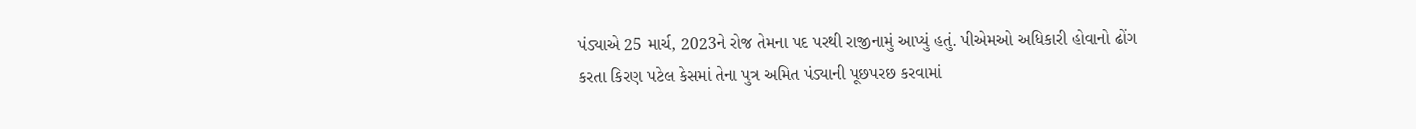પંડ્યાએ 25 માર્ચ, 2023ને રોજ તેમના પદ પરથી રાજીનામું આપ્યું હતું. પીએમઓ અધિકારી હોવાનો ઢોંગ કરતા કિરણ પટેલ કેસમાં તેના પુત્ર અમિત પંડ્યાની પૂછપરછ કરવામાં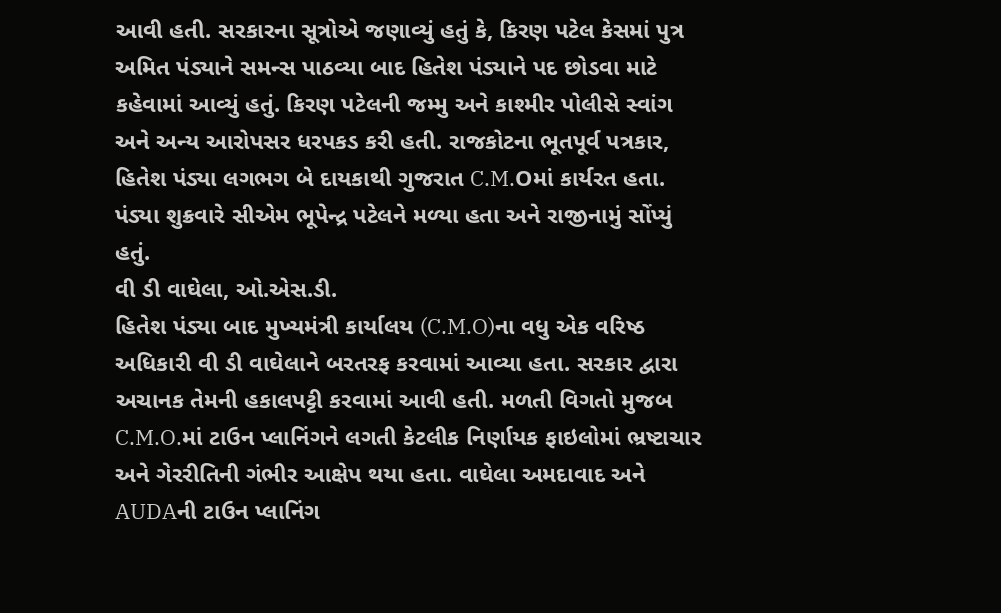આવી હતી. સરકારના સૂત્રોએ જણાવ્યું હતું કે, કિરણ પટેલ કેસમાં પુત્ર અમિત પંડ્યાને સમન્સ પાઠવ્યા બાદ હિતેશ પંડ્યાને પદ છોડવા માટે કહેવામાં આવ્યું હતું. કિરણ પટેલની જમ્મુ અને કાશ્મીર પોલીસે સ્વાંગ અને અન્ય આરોપસર ધરપકડ કરી હતી. રાજકોટના ભૂતપૂર્વ પત્રકાર, હિતેશ પંડ્યા લગભગ બે દાયકાથી ગુજરાત C.M.Oમાં કાર્યરત હતા. પંડ્યા શુક્રવારે સીએમ ભૂપેન્દ્ર પટેલને મળ્યા હતા અને રાજીનામું સોંપ્યું હતું.
વી ડી વાઘેલા, ઓ.એસ.ડી.
હિતેશ પંડ્યા બાદ મુખ્યમંત્રી કાર્યાલય (C.M.O)ના વધુ એક વરિષ્ઠ અધિકારી વી ડી વાઘેલાને બરતરફ કરવામાં આવ્યા હતા. સરકાર દ્વારા અચાનક તેમની હકાલપટ્ટી કરવામાં આવી હતી. મળતી વિગતો મુજબ C.M.O.માં ટાઉન પ્લાનિંગને લગતી કેટલીક નિર્ણાયક ફાઇલોમાં ભ્રષ્ટાચાર અને ગેરરીતિની ગંભીર આક્ષેપ થયા હતા. વાઘેલા અમદાવાદ અને AUDAની ટાઉન પ્લાનિંગ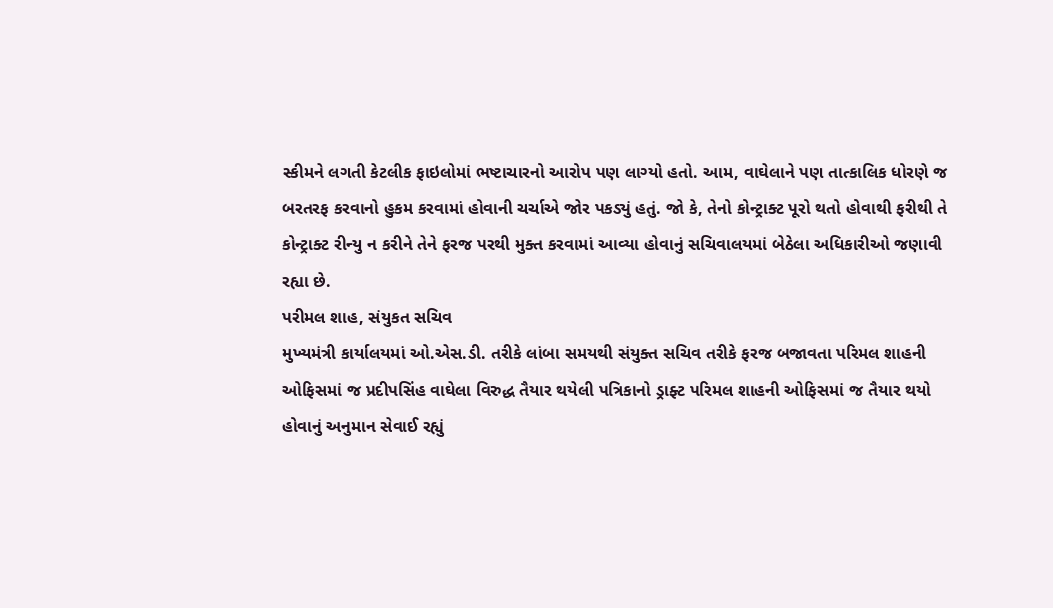સ્કીમને લગતી કેટલીક ફાઇલોમાં ભષ્ટાચારનો આરોપ પણ લાગ્યો હતો. આમ, વાઘેલાને પણ તાત્કાલિક ધોરણે જ બરતરફ કરવાનો હુકમ કરવામાં હોવાની ચર્ચાએ જોર પકડ્યું હતું. જો કે, તેનો કોન્ટ્રાક્ટ પૂરો થતો હોવાથી ફરીથી તે કોન્ટ્રાક્ટ રીન્યુ ન કરીને તેને ફરજ પરથી મુક્ત કરવામાં આવ્યા હોવાનું સચિવાલયમાં બેઠેલા અધિકારીઓ જણાવી રહ્યા છે.
પરીમલ શાહ, સંયુકત સચિવ
મુખ્યમંત્રી કાર્યાલયમાં ઓ.એસ.ડી. તરીકે લાંબા સમયથી સંયુક્ત સચિવ તરીકે ફરજ બજાવતા પરિમલ શાહની ઓફિસમાં જ પ્રદીપસિંહ વાઘેલા વિરુદ્ધ તૈયાર થયેલી પત્રિકાનો ડ્રાફ્ટ પરિમલ શાહની ઓફિસમાં જ તૈયાર થયો હોવાનું અનુમાન સેવાઈ રહ્યું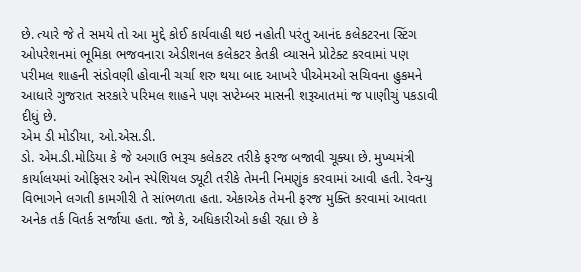છે. ત્યારે જે તે સમયે તો આ મુદ્દે કોઈ કાર્યવાહી થઇ નહોતી પરંતુ આનંદ કલેકટરના સ્ટિંગ ઓપરેશનમાં ભૂમિકા ભજવનારા એડીશનલ કલેકટર કેતકી વ્યાસને પ્રોટેક્ટ કરવામાં પણ પરીમલ શાહની સંડોવણી હોવાની ચર્ચા શરુ થયા બાદ આખરે પીએમઓ સચિવના હુકમને આધારે ગુજરાત સરકારે પરિમલ શાહને પણ સપ્ટેમ્બર માસની શરૂઆતમાં જ પાણીચું પકડાવી દીધું છે.
એમ ડી મોડીયા, ઓ.એસ.ડી.
ડો. એમ.ડી.મોડિયા કે જે અગાઉ ભરૂચ કલેકટર તરીકે ફરજ બજાવી ચૂક્યા છે. મુખ્યમંત્રી કાર્યાલયમાં ઓફિસર ઓન સ્પેશિયલ ડ્યૂટી તરીકે તેમની નિમણુંક કરવામાં આવી હતી. રેવન્યુ વિભાગને લગતી કામગીરી તે સાંભળતા હતા. એકાએક તેમની ફરજ મુક્તિ કરવામાં આવતા અનેક તર્ક વિતર્ક સર્જાયા હતા. જો કે, અધિકારીઓ કહી રહ્યા છે કે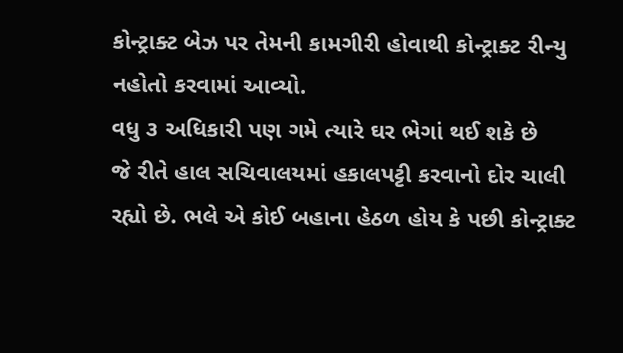કોન્ટ્રાક્ટ બેઝ પર તેમની કામગીરી હોવાથી કોન્ટ્રાક્ટ રીન્યુ નહોતો કરવામાં આવ્યો.
વધુ ૩ અધિકારી પણ ગમે ત્યારે ઘર ભેગાં થઈ શકે છે
જે રીતે હાલ સચિવાલયમાં હકાલપટ્ટી કરવાનો દોર ચાલી રહ્યો છે. ભલે એ કોઈ બહાના હેઠળ હોય કે પછી કોન્ટ્રાક્ટ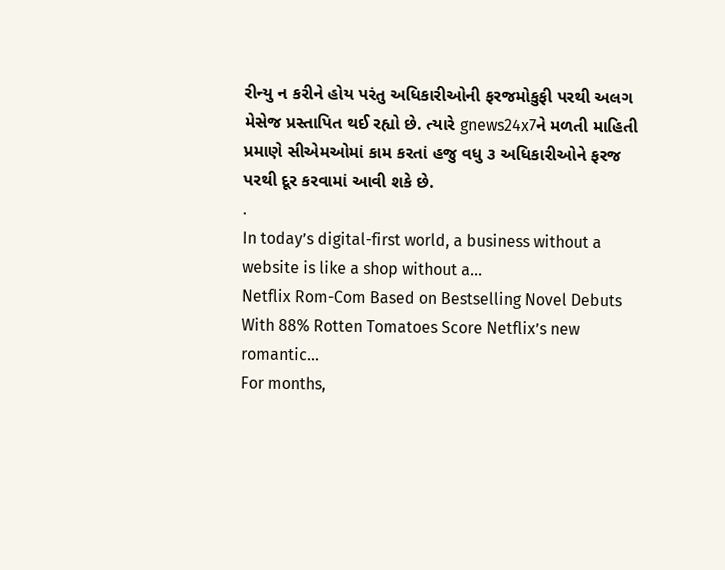રીન્યુ ન કરીને હોય પરંતુ અધિકારીઓની ફરજમોકુફી પરથી અલગ મેસેજ પ્રસ્તાપિત થઈ રહ્યો છે. ત્યારે gnews24x7ને મળતી માહિતી પ્રમાણે સીએમઓમાં કામ કરતાં હજુ વધુ ૩ અધિકારીઓને ફરજ પરથી દૂર કરવામાં આવી શકે છે.
.
In today’s digital-first world, a business without a website is like a shop without a…
Netflix Rom-Com Based on Bestselling Novel Debuts With 88% Rotten Tomatoes Score Netflix’s new romantic…
For months,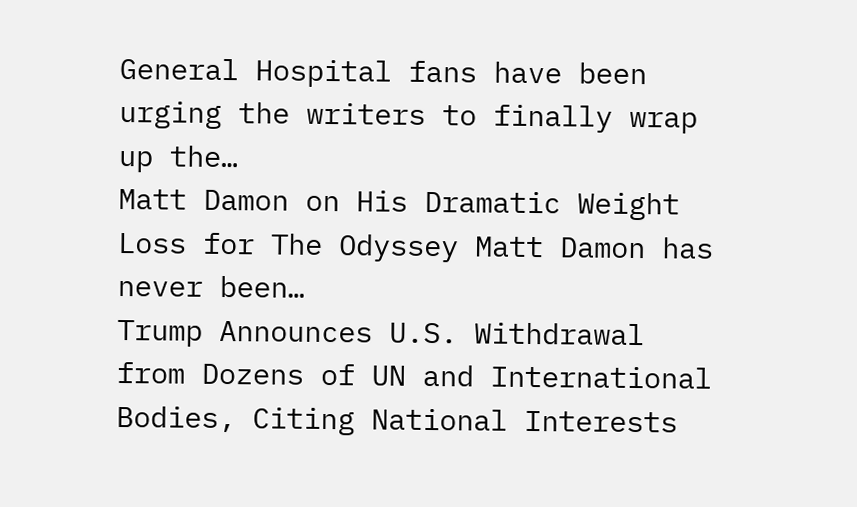General Hospital fans have been urging the writers to finally wrap up the…
Matt Damon on His Dramatic Weight Loss for The Odyssey Matt Damon has never been…
Trump Announces U.S. Withdrawal from Dozens of UN and International Bodies, Citing National Interests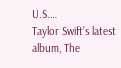U.S.…
Taylor Swift’s latest album, The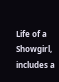Life of a Showgirl, includes a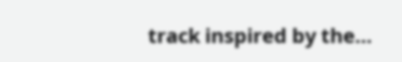track inspired by the…